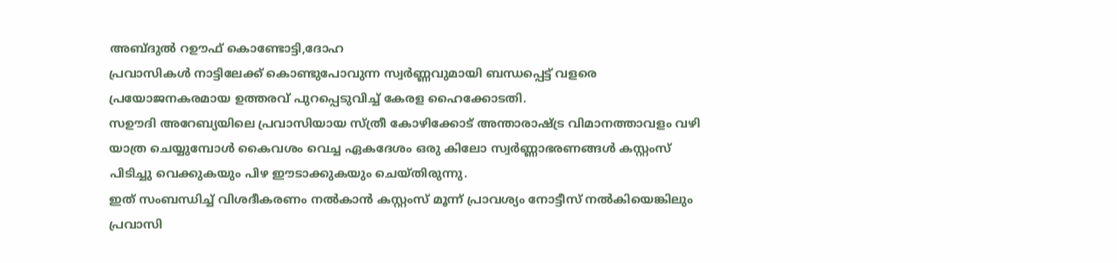അബ്ദുൽ റഊഫ് കൊണ്ടോട്ടി,ദോഹ
പ്രവാസികൾ നാട്ടിലേക്ക് കൊണ്ടുപോവുന്ന സ്വർണ്ണവുമായി ബന്ധപ്പെട്ട് വളരെ പ്രയോജനകരമായ ഉത്തരവ് പുറപ്പെടുവിച്ച് കേരള ഹൈക്കോടതി.
സഊദി അറേബ്യയിലെ പ്രവാസിയായ സ്ത്രീ കോഴിക്കോട് അന്താരാഷ്ട്ര വിമാനത്താവളം വഴി യാത്ര ചെയ്യുമ്പോൾ കൈവശം വെച്ച ഏകദേശം ഒരു കിലോ സ്വർണ്ണാഭരണങ്ങൾ കസ്റ്റംസ് പിടിച്ചു വെക്കുകയും പിഴ ഈടാക്കുകയും ചെയ്തിരുന്നു.
ഇത് സംബന്ധിച്ച് വിശദീകരണം നൽകാൻ കസ്റ്റംസ് മൂന്ന് പ്രാവശ്യം നോട്ടീസ് നൽകിയെങ്കിലും പ്രവാസി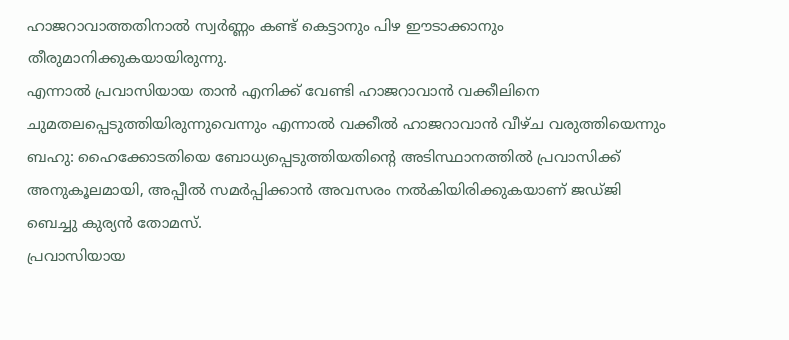ഹാജറാവാത്തതിനാൽ സ്വർണ്ണം കണ്ട് കെട്ടാനും പിഴ ഈടാക്കാനും തീരുമാനിക്കുകയായിരുന്നു.
എന്നാൽ പ്രവാസിയായ താൻ എനിക്ക് വേണ്ടി ഹാജറാവാൻ വക്കീലിനെ ചുമതലപ്പെടുത്തിയിരുന്നുവെന്നും എന്നാൽ വക്കീൽ ഹാജറാവാൻ വീഴ്ച വരുത്തിയെന്നും ബഹു: ഹൈക്കോടതിയെ ബോധ്യപ്പെടുത്തിയതിന്റെ അടിസ്ഥാനത്തിൽ പ്രവാസിക്ക് അനുകൂലമായി, അപ്പീൽ സമർപ്പിക്കാൻ അവസരം നൽകിയിരിക്കുകയാണ് ജഡ്ജി ബെച്ചു കുര്യൻ തോമസ്.
പ്രവാസിയായ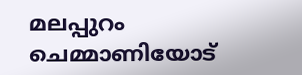മലപ്പുറം ചെമ്മാണിയോട്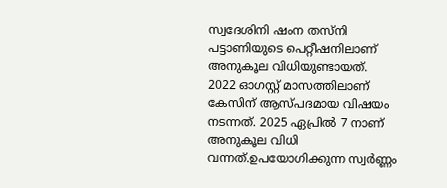സ്വദേശിനി ഷംന തസ്നി പട്ടാണിയുടെ പെറ്റീഷനിലാണ് അനുകൂല വിധിയുണ്ടായത്.
2022 ഓഗസ്റ്റ് മാസത്തിലാണ് കേസിന് ആസ്പദമായ വിഷയം നടന്നത്. 2025 ഏപ്രിൽ 7 നാണ് അനുകൂല വിധി വന്നത്.ഉപയോഗിക്കുന്ന സ്വർണ്ണം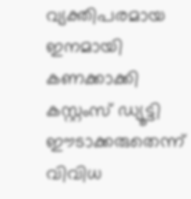വ്യക്തിപരമായ ഇനമായി കണക്കാക്കി കസ്റ്റംസ് ഡ്യൂട്ടി ഈടാക്കരുതെന്ന് വിവിധ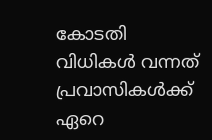കോടതി വിധികൾ വന്നത് പ്രവാസികൾക്ക് ഏറെ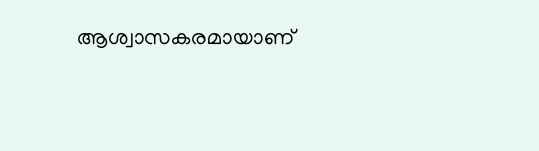ആശ്വാസകരമായാണ്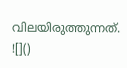വിലയിരുത്തുന്നത്.
![]()